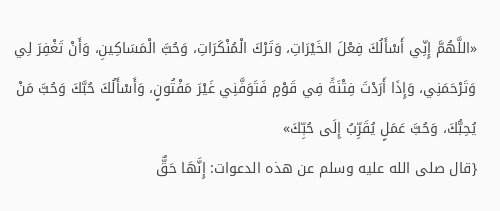«اللَّهُمَّ إِنِّي أَسْأَلُكَ فِعْلَ الخَيْرَاتِ، وَتَرْكَ الْمُنْكَرَاتِ، وَحُبَّ الْمَسَاكِينِ، وَأَنْ تَغْفِرَ لِي وَتَرْحَمَنِي، وَإِذَا أَرَدْتَ فِتْنَةً فِي قَوْمٍ فَتَوَفَّنِي غَيْرَ مَفْتُونٍ، وَأَسْأَلُكَ حُبَّكَ وَحُبَّ مَنْ يُحِبُّكَ، وَحُبَّ عَمَلٍ يُقَرِّبُ إِلَى حُبِّكَ»
{قال صلى الله عليه وسلم عن هذه الدعوات: إِنَّهَا حَقٌّ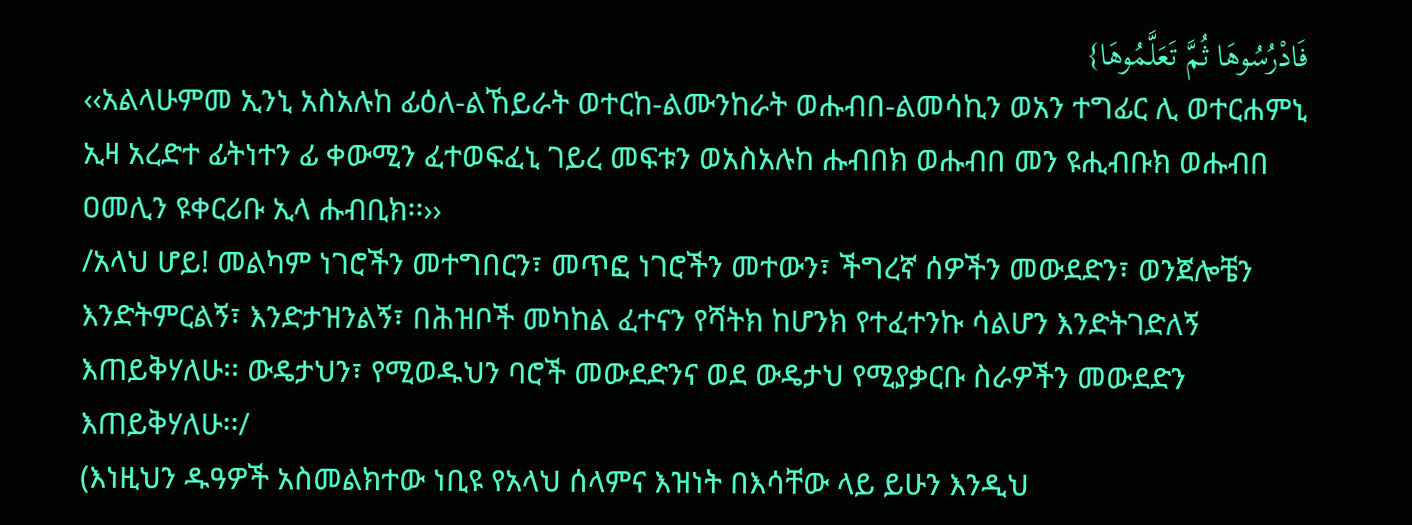فَادْرُسُوهَا ثُمَّ تَعَلَّمُوهَا}
‹‹አልላሁምመ ኢንኒ አስአሉከ ፊዕለ-ልኸይራት ወተርከ-ልሙንከራት ወሑብበ-ልመሳኪን ወአን ተግፊር ሊ ወተርሐምኒ ኢዛ አረድተ ፊትነተን ፊ ቀውሚን ፈተወፍፈኒ ገይረ መፍቱን ወአስአሉከ ሑብበክ ወሑብበ መን ዩሒብቡክ ወሑብበ ዐመሊን ዩቀርሪቡ ኢላ ሑብቢክ፡፡››
/አላህ ሆይ! መልካም ነገሮችን መተግበርን፣ መጥፎ ነገሮችን መተውን፣ ችግረኛ ሰዎችን መውደድን፣ ወንጀሎቼን እንድትምርልኝ፣ እንድታዝንልኝ፣ በሕዝቦች መካከል ፈተናን የሻትክ ከሆንክ የተፈተንኩ ሳልሆን እንድትገድለኝ እጠይቅሃለሁ፡፡ ውዴታህን፣ የሚወዱህን ባሮች መውደድንና ወደ ውዴታህ የሚያቃርቡ ስራዎችን መውደድን እጠይቅሃለሁ፡፡/
(እነዚህን ዱዓዎች አስመልክተው ነቢዩ የአላህ ሰላምና እዝነት በእሳቸው ላይ ይሁን እንዲህ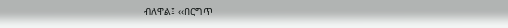ብለዋል፤ ‹‹በርግጥ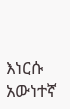እነርሱ አውነተኛ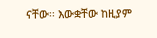ናቸው፡፡ እውቋቸው ከዚያም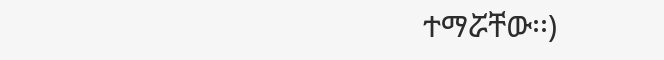ተማሯቸው፡፡)